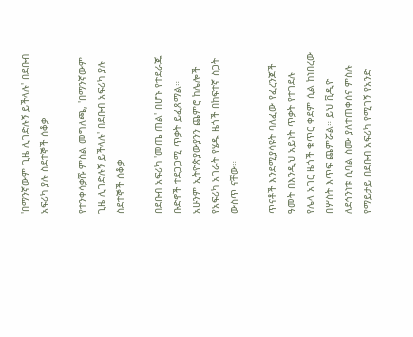'በማንኛውም ጊዜ ሊገድሉኝ ይችላሉ' በደቡብ አፍሪካ ያሉ ስደተኞች ሰቆቃ

የተንቀሳቃሹ ምስል መግለጫ, 'በማንኛውም ጊዜ ሊገድሉኝ ይችላሉ' በደቡብ አፍሪካ ያሉ ስደተኞች ሰቆቃ

በደቡብ አፍሪካ 'መጤ ጠል' በሆኑ የተደራጁ ቡድኖች ተደጋጋሚ ጥቃት ይፈጸማል። አሁንም ኢትዮጵያውያንን ጨምሮ ከሌሎች የአፍሪካ አገራት የሄዱ ዜጎች በከፍተኛ ስጋት ውስጥ ናቸው።

ጥናቶች እንደሚያሳዩት ባለፈው የፈረንጆች ዓመት በእንዲህ አይነት ጥቃት የተገደሉ የሌላ አገር ዜጎች ቁጥር ቀደም ሲል ከነበረው በሦስት እጥፍ ጨምሯል። ይህ ቪዲዮ ለደኅንነቱ ሲባል ስሙ ያለተጠቀሰና ምስሉ የማይታይ በደቡብ አፍሪካ የሚገኝ የአንድ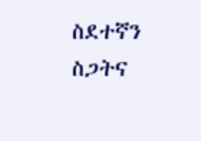ስደተኛን ስጋትና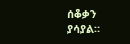ሰቆቃን ያሳያል።